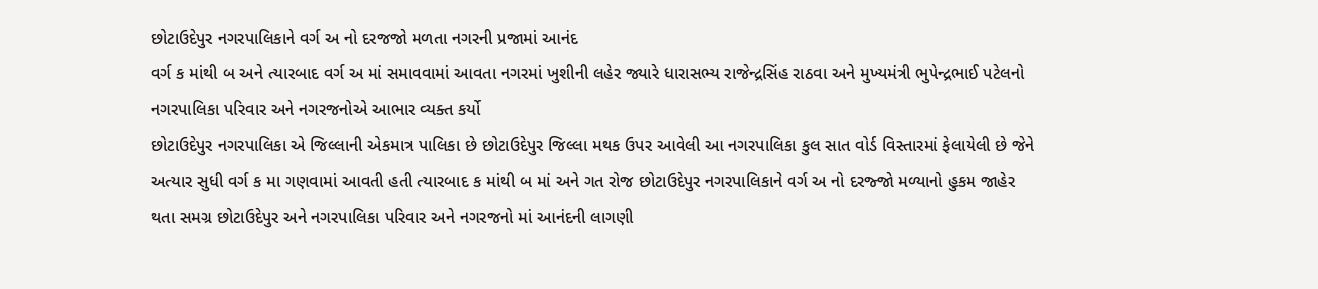છોટાઉદેપુર નગરપાલિકાને વર્ગ અ નો દરજજો મળતા નગરની પ્રજામાં આનંદ
વર્ગ ક માંથી બ અને ત્યારબાદ વર્ગ અ માં સમાવવામાં આવતા નગરમાં ખુશીની લહેર જ્યારે ધારાસભ્ય રાજેન્દ્રસિંહ રાઠવા અને મુખ્યમંત્રી ભુપેન્દ્રભાઈ પટેલનો નગરપાલિકા પરિવાર અને નગરજનોએ આભાર વ્યક્ત કર્યો
છોટાઉદેપુર નગરપાલિકા એ જિલ્લાની એકમાત્ર પાલિકા છે છોટાઉદેપુર જિલ્લા મથક ઉપર આવેલી આ નગરપાલિકા કુલ સાત વોર્ડ વિસ્તારમાં ફેલાયેલી છે જેને અત્યાર સુધી વર્ગ ક મા ગણવામાં આવતી હતી ત્યારબાદ ક માંથી બ માં અને ગત રોજ છોટાઉદેપુર નગરપાલિકાને વર્ગ અ નો દરજ્જો મળ્યાનો હુકમ જાહેર થતા સમગ્ર છોટાઉદેપુર અને નગરપાલિકા પરિવાર અને નગરજનો માં આનંદની લાગણી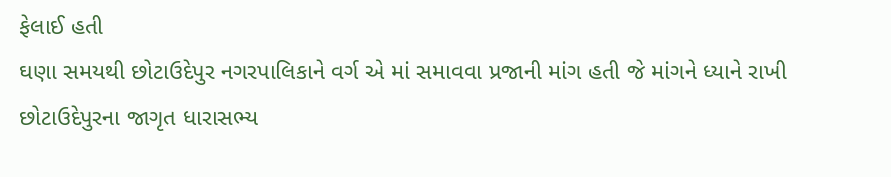ફેલાઈ હતી
ઘણા સમયથી છોટાઉદેપુર નગરપાલિકાને વર્ગ એ માં સમાવવા પ્રજાની માંગ હતી જે માંગને ધ્યાને રાખી છોટાઉદેપુરના જાગૃત ધારાસભ્ય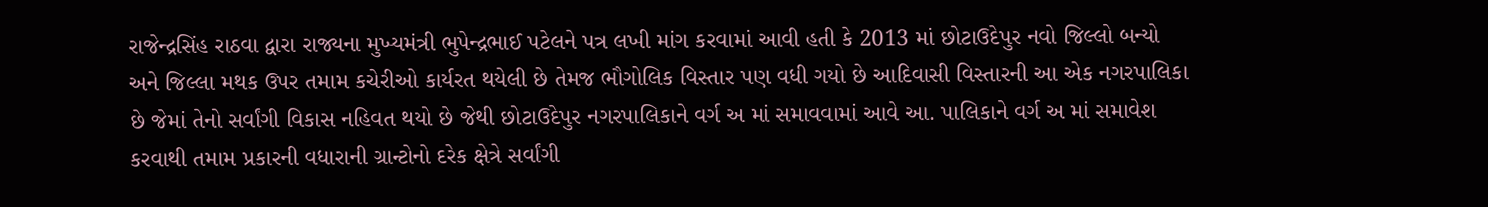રાજેન્દ્રસિંહ રાઠવા દ્વારા રાજ્યના મુખ્યમંત્રી ભુપેન્દ્રભાઈ પટેલને પત્ર લખી માંગ કરવામાં આવી હતી કે 2013 માં છોટાઉદેપુર નવો જિલ્લો બન્યો અને જિલ્લા મથક ઉપર તમામ કચેરીઓ કાર્યરત થયેલી છે તેમજ ભૌગોલિક વિસ્તાર પણ વધી ગયો છે આદિવાસી વિસ્તારની આ એક નગરપાલિકા છે જેમાં તેનો સર્વાંગી વિકાસ નહિવત થયો છે જેથી છોટાઉદેપુર નગરપાલિકાને વર્ગ અ માં સમાવવામાં આવે આ. પાલિકાને વર્ગ અ માં સમાવેશ કરવાથી તમામ પ્રકારની વધારાની ગ્રાન્ટોનો દરેક ક્ષેત્રે સર્વાંગી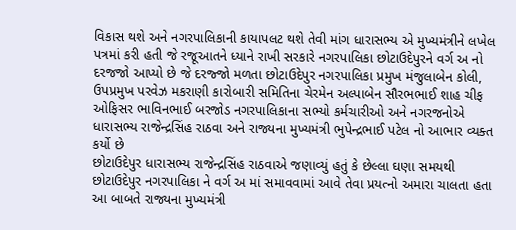વિકાસ થશે અને નગરપાલિકાની કાયાપલટ થશે તેવી માંગ ધારાસભ્ય એ મુખ્યમંત્રીને લખેલ પત્રમાં કરી હતી જે રજૂઆતને ધ્યાને રાખી સરકારે નગરપાલિકા છોટાઉદેપુરને વર્ગ અ નો દરજજો આપ્યો છે જે દરજ્જો મળતા છોટાઉદેપુર નગરપાલિકા પ્રમુખ મંજુલાબેન કોલી, ઉપપ્રમુખ પરવેઝ મકરાણી કારોબારી સમિતિના ચેરમેન અલ્પાબેન સૌરભભાઈ શાહ ચીફ ઓફિસર ભાવિનભાઈ બરજોડ નગરપાલિકાના સભ્યો કર્મચારીઓ અને નગરજનોએ ધારાસભ્ય રાજેન્દ્રસિંહ રાઠવા અને રાજ્યના મુખ્યમંત્રી ભુપેન્દ્રભાઈ પટેલ નો આભાર વ્યક્ત કર્યો છે
છોટાઉદેપુર ધારાસભ્ય રાજેન્દ્રસિંહ રાઠવાએ જણાવ્યું હતું કે છેલ્લા ઘણા સમયથી છોટાઉદેપુર નગરપાલિકા ને વર્ગ અ માં સમાવવામાં આવે તેવા પ્રયત્નો અમારા ચાલતા હતા આ બાબતે રાજ્યના મુખ્યમંત્રી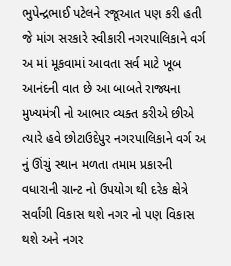ભુપેન્દ્રભાઈ પટેલને રજૂઆત પણ કરી હતી જે માંગ સરકારે સ્વીકારી નગરપાલિકાને વર્ગ અ માં મૂકવામાં આવતા સર્વ માટે ખૂબ આનંદની વાત છે આ બાબતે રાજ્યના મુખ્યમંત્રી નો આભાર વ્યક્ત કરીએ છીએ ત્યારે હવે છોટાઉદેપુર નગરપાલિકાને વર્ગ અ નું ઊંચું સ્થાન મળતા તમામ પ્રકારની વધારાની ગ્રાન્ટ નો ઉપયોગ થી દરેક ક્ષેત્રે સર્વાંગી વિકાસ થશે નગર નો પણ વિકાસ થશે અને નગર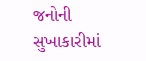જનોની સુખાકારીમાં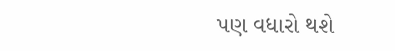પણ વધારો થશે